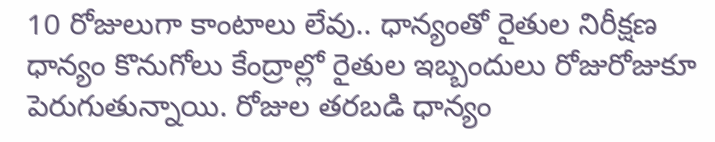10 రోజులుగా కాంటాలు లేవు.. ధాన్యంతో రైతుల నిరీక్షణ
ధాన్యం కొనుగోలు కేంద్రాల్లో రైతుల ఇబ్బందులు రోజురోజుకూ పెరుగుతున్నాయి. రోజుల తరబడి ధాన్యం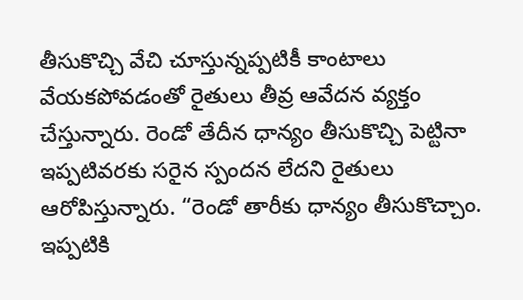తీసుకొచ్చి వేచి చూస్తున్నప్పటికీ కాంటాలు వేయకపోవడంతో రైతులు తీవ్ర ఆవేదన వ్యక్తం చేస్తున్నారు. రెండో తేదీన ధాన్యం తీసుకొచ్చి పెట్టినా ఇప్పటివరకు సరైన స్పందన లేదని రైతులు ఆరోపిస్తున్నారు. “రెండో తారీకు ధాన్యం తీసుకొచ్చాం. ఇప్పటికి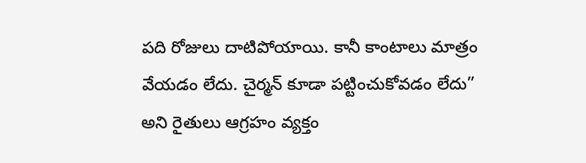పది రోజులు దాటిపోయాయి. కానీ కాంటాలు మాత్రం వేయడం లేదు. చైర్మన్ కూడా పట్టించుకోవడం లేదు” అని రైతులు ఆగ్రహం వ్యక్తం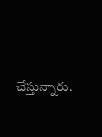చేస్తున్నారు.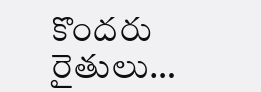కొందరు రైతులు…